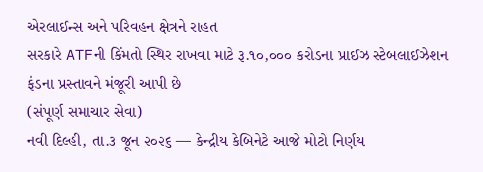એરલાઈન્સ અને પરિવહન ક્ષેત્રને રાહત
સરકારે ATFની કિંમતો સ્થિર રાખવા માટે રૂ.૧૦,૦૦૦ કરોડના પ્રાઈઝ સ્ટેબલાઈઝેશન ફંડના પ્રસ્તાવને મંજૂરી આપી છે
(સંપૂર્ણ સમાચાર સેવા)
નવી દિલ્હી, તા.૩ જૂન ૨૦૨૬ — કેન્દ્રીય કેબિનેટે આજે મોટો નિર્ણય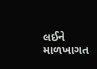લઈને માળખાગત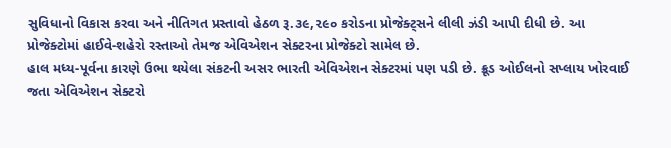સુવિધાનો વિકાસ કરવા અને નીતિગત પ્રસ્તાવો હેઠળ રૂ.૩૯,૨૯૦ કરોડના પ્રોજેક્ટ્સને લીલી ઝંડી આપી દીધી છે. આ પ્રોજેક્ટોમાં હાઈવે-શહેરો રસ્તાઓ તેમજ એવિએશન સેક્ટરના પ્રોજેક્ટો સામેલ છે.
હાલ મધ્ય-પૂર્વના કારણે ઉભા થયેલા સંકટની અસર ભારતી એવિએશન સેક્ટરમાં પણ પડી છે. ક્રૂડ ઓઈલનો સપ્લાય ખોરવાઈ જતા એવિએશન સેક્ટરો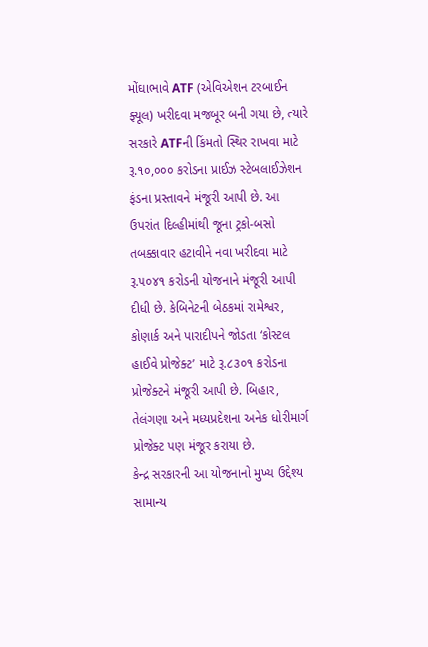મોંઘાભાવે ATF (એવિએશન ટરબાઈન ફ્યૂલ) ખરીદવા મજબૂર બની ગયા છે, ત્યારે સરકારે ATFની કિંમતો સ્થિર રાખવા માટે રૂ.૧૦,૦૦૦ કરોડના પ્રાઈઝ સ્ટેબલાઈઝેશન ફંડના પ્રસ્તાવને મંજૂરી આપી છે. આ ઉપરાંત દિલ્હીમાંથી જૂના ટ્રકો-બસો તબક્કાવાર હટાવીને નવા ખરીદવા માટે રૂ.૫૦૪૧ કરોડની યોજનાને મંજૂરી આપી દીધી છે. કેબિનેટની બેઠકમાં રામેશ્વર, કોણાર્ક અને પારાદીપને જોડતા ‘કોસ્ટલ હાઈવે પ્રોજેક્ટ’ માટે રૂ.૮૩૦૧ કરોડના પ્રોજેક્ટને મંજૂરી આપી છે. બિહાર, તેલંગણા અને મધ્યપ્રદેશના અનેક ધોરીમાર્ગ પ્રોજેક્ટ પણ મંજૂર કરાયા છે.
કેન્દ્ર સરકારની આ યોજનાનો મુખ્ય ઉદ્દેશ્ય સામાન્ય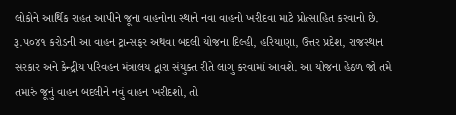લોકોને આર્થિક રાહત આપીને જૂના વાહનોના સ્થાને નવા વાહનો ખરીદવા માટે પ્રોત્સાહિત કરવાનો છે. રૂ.૫૦૪૧ કરોડની આ વાહન ટ્રાન્સફર અથવા બદલી યોજના દિલ્હી, હરિયાણા, ઉત્તર પ્રદેશ, રાજસ્થાન સરકાર અને કેન્દ્રીય પરિવહન મંત્રાલય દ્વારા સંયુક્ત રીતે લાગુ કરવામાં આવશે. આ યોજના હેઠળ જો તમે તમારું જૂનું વાહન બદલીને નવું વાહન ખરીદશો, તો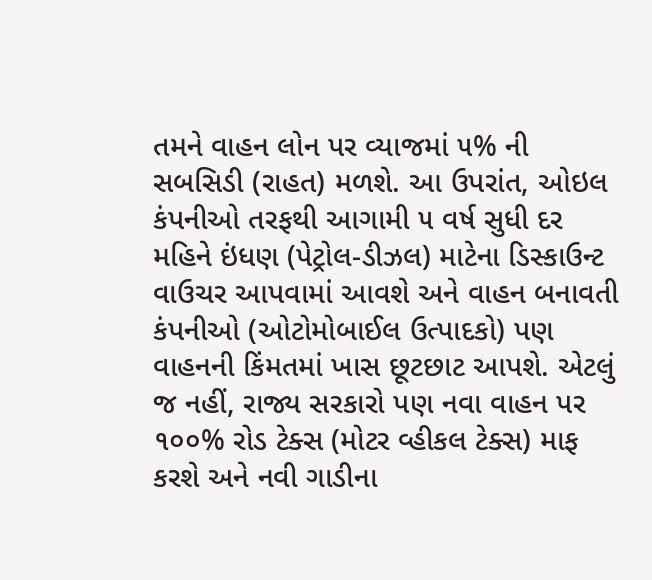તમને વાહન લોન પર વ્યાજમાં ૫% ની સબસિડી (રાહત) મળશે. આ ઉપરાંત, ઓઇલ કંપનીઓ તરફથી આગામી ૫ વર્ષ સુધી દર મહિને ઇંધણ (પેટ્રોલ-ડીઝલ) માટેના ડિસ્કાઉન્ટ વાઉચર આપવામાં આવશે અને વાહન બનાવતી કંપનીઓ (ઓટોમોબાઈલ ઉત્પાદકો) પણ વાહનની કિંમતમાં ખાસ છૂટછાટ આપશે. એટલું જ નહીં, રાજ્ય સરકારો પણ નવા વાહન પર ૧૦૦% રોડ ટેક્સ (મોટર વ્હીકલ ટેક્સ) માફ કરશે અને નવી ગાડીના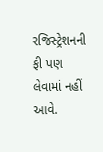રજિસ્ટ્રેશનની ફી પણ લેવામાં નહીં આવે.